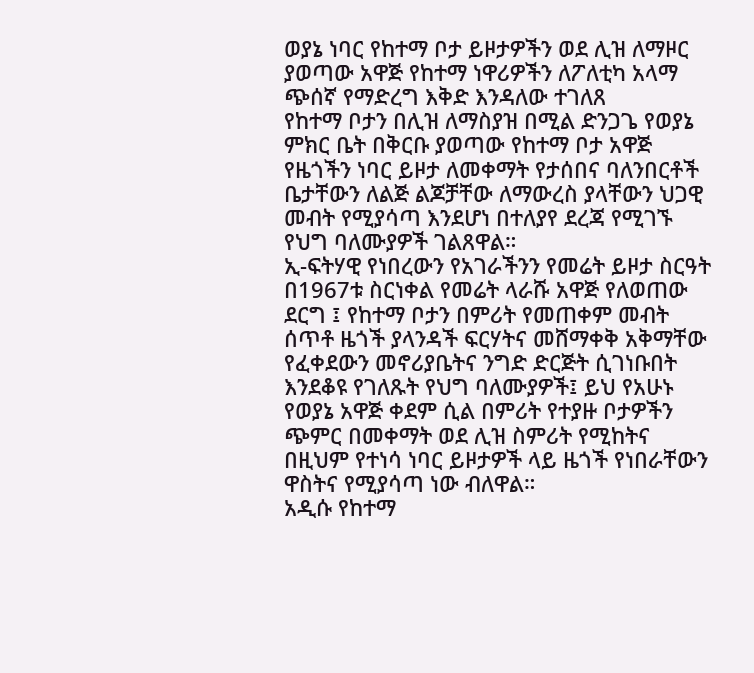ወያኔ ነባር የከተማ ቦታ ይዞታዎችን ወደ ሊዝ ለማዞር ያወጣው አዋጅ የከተማ ነዋሪዎችን ለፖለቲካ አላማ ጭሰኛ የማድረግ እቅድ እንዳለው ተገለጸ
የከተማ ቦታን በሊዝ ለማስያዝ በሚል ድንጋጌ የወያኔ ምክር ቤት በቅርቡ ያወጣው የከተማ ቦታ አዋጅ የዜጎችን ነባር ይዞታ ለመቀማት የታሰበና ባለንበርቶች ቤታቸውን ለልጅ ልጆቻቸው ለማውረስ ያላቸውን ህጋዊ መብት የሚያሳጣ እንደሆነ በተለያየ ደረጃ የሚገኙ የህግ ባለሙያዎች ገልጸዋል።
ኢ-ፍትሃዊ የነበረውን የአገራችንን የመሬት ይዞታ ስርዓት በ1967ቱ ስርነቀል የመሬት ላራሹ አዋጅ የለወጠው ደርግ ፤ የከተማ ቦታን በምሪት የመጠቀም መብት ሰጥቶ ዜጎች ያላንዳች ፍርሃትና መሸማቀቅ አቅማቸው የፈቀደውን መኖሪያቤትና ንግድ ድርጅት ሲገነቡበት እንደቆዩ የገለጹት የህግ ባለሙያዎች፤ ይህ የአሁኑ የወያኔ አዋጅ ቀደም ሲል በምሪት የተያዙ ቦታዎችን ጭምር በመቀማት ወደ ሊዝ ስምሪት የሚከትና በዚህም የተነሳ ነባር ይዞታዎች ላይ ዜጎች የነበራቸውን ዋስትና የሚያሳጣ ነው ብለዋል።
አዲሱ የከተማ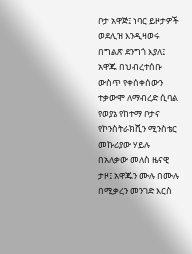ቦታ አዋጅ፤ ነባር ይዞታዎች ወደሊዝ እንዲዛወሩ በግልጽ ደንግጎ እያለ፤ አዋጁ በህብረተሰቡ ውስጥ የቀሰቀሰውን ተቃውሞ ለማብረድ ሲባል የወያኔ የከተማ ቦታና የኮንስትራክሺን ሚንስቴር መኩሪያው ሃይሉ በአለቃው መለስ ዜናዊ ታዞ፤ አዋጁን ሙሉ በሙሉ በሚቃረን መንገድ እርስ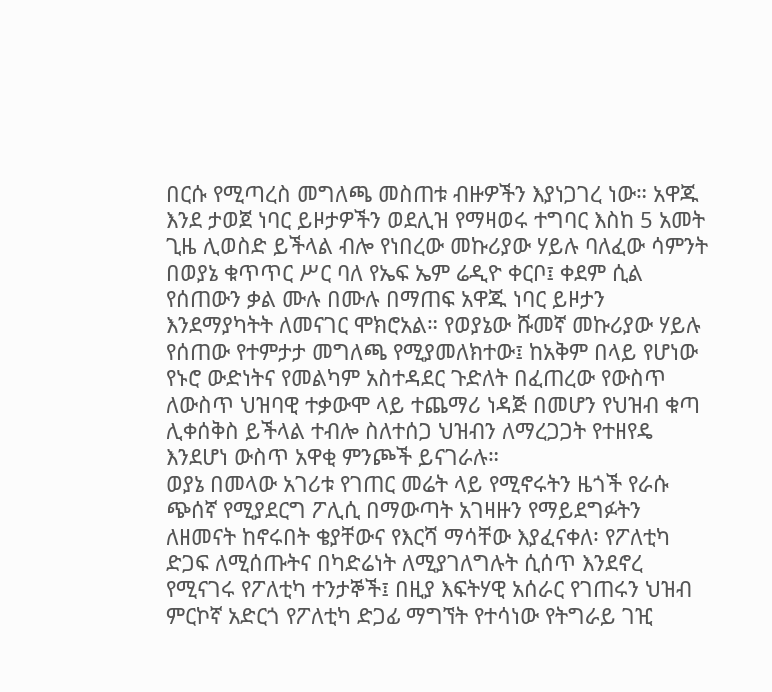በርሱ የሚጣረስ መግለጫ መስጠቱ ብዙዎችን እያነጋገረ ነው። አዋጁ እንደ ታወጀ ነባር ይዞታዎችን ወደሊዝ የማዛወሩ ተግባር እስከ 5 አመት ጊዜ ሊወስድ ይችላል ብሎ የነበረው መኩሪያው ሃይሉ ባለፈው ሳምንት በወያኔ ቁጥጥር ሥር ባለ የኤፍ ኤም ሬዲዮ ቀርቦ፤ ቀደም ሲል የሰጠውን ቃል ሙሉ በሙሉ በማጠፍ አዋጁ ነባር ይዞታን እንደማያካትት ለመናገር ሞክሮአል። የወያኔው ሹመኛ መኩሪያው ሃይሉ የሰጠው የተምታታ መግለጫ የሚያመለክተው፤ ከአቅም በላይ የሆነው የኑሮ ውድነትና የመልካም አስተዳደር ጉድለት በፈጠረው የውስጥ ለውስጥ ህዝባዊ ተቃውሞ ላይ ተጨማሪ ነዳጅ በመሆን የህዝብ ቁጣ ሊቀሰቅስ ይችላል ተብሎ ስለተሰጋ ህዝብን ለማረጋጋት የተዘየዴ እንደሆነ ውስጥ አዋቂ ምንጮች ይናገራሉ።
ወያኔ በመላው አገሪቱ የገጠር መሬት ላይ የሚኖሩትን ዜጎች የራሱ ጭሰኛ የሚያደርግ ፖሊሲ በማውጣት አገዛዙን የማይደግፉትን ለዘመናት ከኖሩበት ቄያቸውና የእርሻ ማሳቸው እያፈናቀለ፡ የፖለቲካ ድጋፍ ለሚሰጡትና በካድሬነት ለሚያገለግሉት ሲሰጥ እንደኖረ የሚናገሩ የፖለቲካ ተንታኞች፤ በዚያ እፍትሃዊ አሰራር የገጠሩን ህዝብ ምርኮኛ አድርጎ የፖለቲካ ድጋፊ ማግኘት የተሳነው የትግራይ ገዢ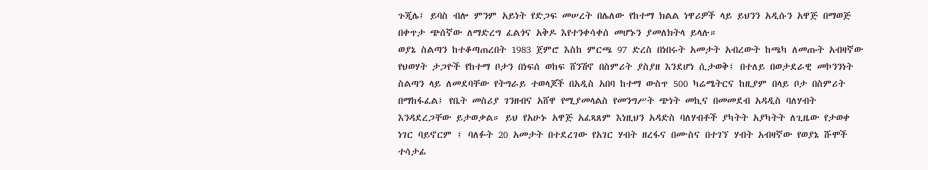ጉጂሌ፤ ይባስ ብሎ ምንም አይነት የድጋፍ መሠረት በሌለው የከተማ ክልል ነዋሪዎች ላይ ይህንን አዲሱን አዋጅ በማወጅ በቀጥታ ጭሰኛው ለማድረግ ፈልጎና አቅዶ እየተንቀሳቀሰ መሆኑን ያመለክትላ ይላሉ።
ወያኔ ስልጣን ከተቆጣጠረበት 1983 ጀምሮ እስከ ምርጫ 97 ድረስ በነበሩት አመታት አብረውት ከጫካ ለመጡት አብዛኛው የህወሃት ታጋዮች የከተማ ቦታን በነፍሰ ወከፍ ሸንሽኖ በስምሪት ያስያዘ እንደሆነ ሲታወቅ፤ በተለይ በወታደራዊ መኮንንነት ስልጣን ላይ ለመደባቸው የትግራይ ተወላጆች በአዲስ አበባ ከተማ ውስጥ 500 ካሬሜትርና ከዚያም በላይ ቦታ በስምሪት በማከፋፈል፤ የቤት መስሪያ ገንዘብና አሸዋ የሚያመላልስ የመንግሥት ጭነት መኪና በመመደብ አዳዲስ ባለሃብት እንዳደረጋቸው ይታወቃል። ይህ የአሁኑ አዋጅ አፈጻጸም እነዚህን አዳድስ ባለሃብቶች ያካትት አያካትት ለጊዜው የታወቀ ነገር ባይኖርም ፤ ባለፉት 20 አመታት በተደረገው የአገር ሃብት ዘረፋና በሙስና በተገኘ ሃብት አብዛኛው የወያኔ ሹሞች ተሳታፊ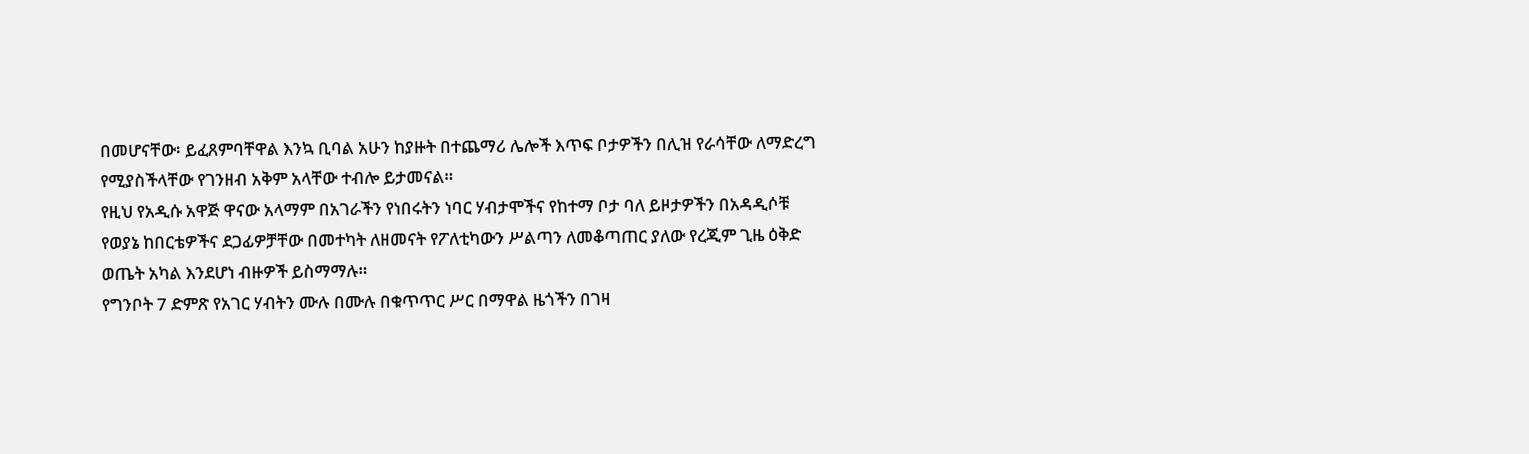በመሆናቸው፡ ይፈጸምባቸዋል እንኳ ቢባል አሁን ከያዙት በተጨማሪ ሌሎች እጥፍ ቦታዎችን በሊዝ የራሳቸው ለማድረግ የሚያስችላቸው የገንዘብ አቅም አላቸው ተብሎ ይታመናል።
የዚህ የአዲሱ አዋጅ ዋናው አላማም በአገራችን የነበሩትን ነባር ሃብታሞችና የከተማ ቦታ ባለ ይዞታዎችን በአዳዲሶቹ የወያኔ ከበርቴዎችና ደጋፊዎቻቸው በመተካት ለዘመናት የፖለቲካውን ሥልጣን ለመቆጣጠር ያለው የረጂም ጊዜ ዕቅድ ወጤት አካል እንደሆነ ብዙዎች ይስማማሉ።
የግንቦት 7 ድምጽ የአገር ሃብትን ሙሉ በሙሉ በቁጥጥር ሥር በማዋል ዜጎችን በገዛ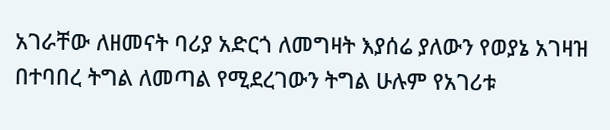አገራቸው ለዘመናት ባሪያ አድርጎ ለመግዛት እያሰሬ ያለውን የወያኔ አገዛዝ በተባበረ ትግል ለመጣል የሚደረገውን ትግል ሁሉም የአገሪቱ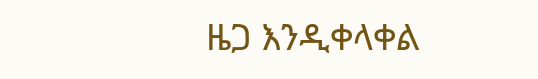ዜጋ እንዲቀላቀል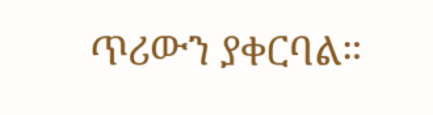ጥሪውን ያቀርባል።